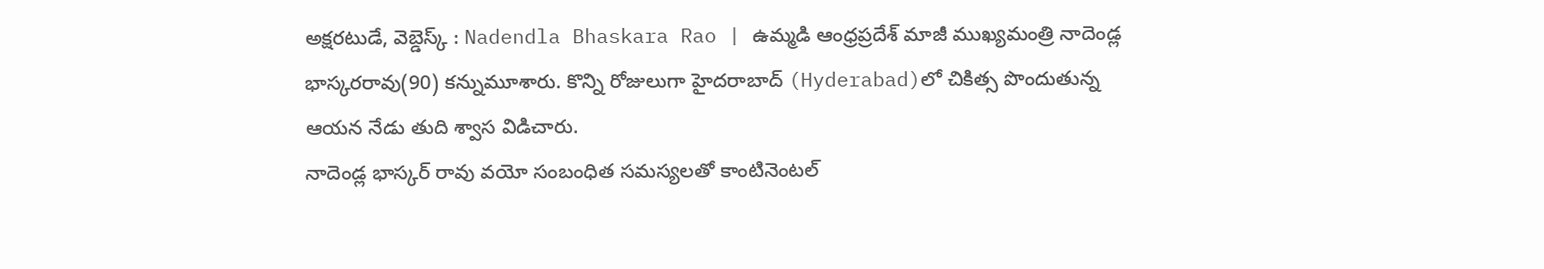అక్షరటుడే, వెబ్డెస్క్ : Nadendla Bhaskara Rao | ఉమ్మడి ఆంధ్రప్రదేశ్ మాజీ ముఖ్యమంత్రి నాదెండ్ల భాస్కరరావు(90) కన్నుమూశారు. కొన్ని రోజులుగా హైదరాబాద్ (Hyderabad)లో చికిత్స పొందుతున్న ఆయన నేడు తుది శ్వాస విడిచారు.
నాదెండ్ల భాస్కర్ రావు వయో సంబంధిత సమస్యలతో కాంటినెంటల్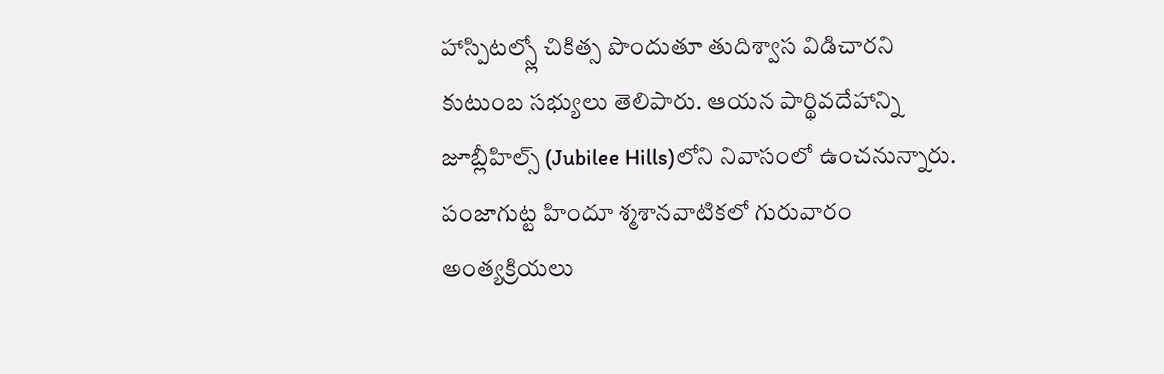హాస్పిటల్స్లో చికిత్స పొందుతూ తుదిశ్వాస విడిచారని కుటుంబ సభ్యులు తెలిపారు. ఆయన పార్థివదేహాన్ని జూబ్లీహిల్స్ (Jubilee Hills)లోని నివాసంలో ఉంచనున్నారు. పంజాగుట్ట హిందూ శ్మశానవాటికలో గురువారం అంత్యక్రియలు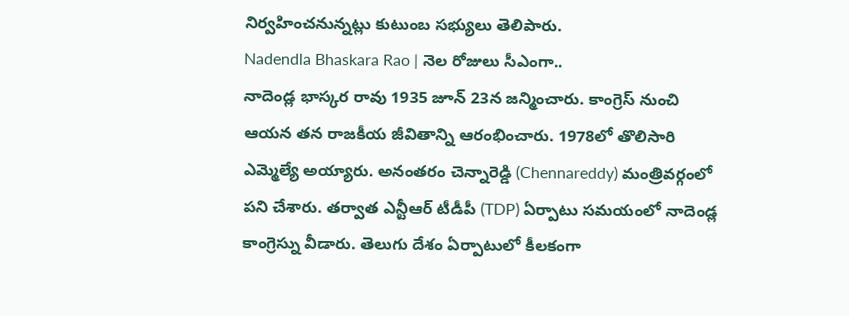నిర్వహించనున్నట్లు కుటుంబ సభ్యులు తెలిపారు.
Nadendla Bhaskara Rao | నెల రోజులు సీఎంగా..
నాదెండ్ల భాస్కర రావు 1935 జూన్ 23న జన్మించారు. కాంగ్రెస్ నుంచి ఆయన తన రాజకీయ జీవితాన్ని ఆరంభించారు. 1978లో తొలిసారి ఎమ్మెల్యే అయ్యారు. అనంతరం చెన్నారెడ్డి (Chennareddy) మంత్రివర్గంలో పని చేశారు. తర్వాత ఎన్టీఆర్ టీడీపీ (TDP) ఏర్పాటు సమయంలో నాదెండ్ల కాంగ్రెస్ను వీడారు. తెలుగు దేశం ఏర్పాటులో కీలకంగా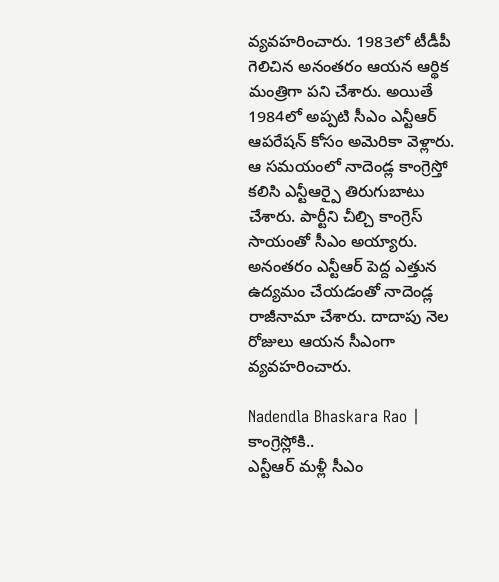వ్యవహరించారు. 1983లో టీడీపీ గెలిచిన అనంతరం ఆయన ఆర్థిక మంత్రిగా పని చేశారు. అయితే 1984లో అప్పటి సీఎం ఎన్టీఆర్ ఆపరేషన్ కోసం అమెరికా వెళ్లారు. ఆ సమయంలో నాదెండ్ల కాంగ్రెస్తో కలిసి ఎన్టీఆర్పై తిరుగుబాటు చేశారు. పార్టీని చీల్చి కాంగ్రెస్ సాయంతో సీఎం అయ్యారు. అనంతరం ఎన్టీఆర్ పెద్ద ఎత్తున ఉద్యమం చేయడంతో నాదెండ్ల రాజీనామా చేశారు. దాదాపు నెల రోజులు ఆయన సీఎంగా వ్యవహరించారు.

Nadendla Bhaskara Rao | కాంగ్రెస్లోకి..
ఎన్టీఆర్ మళ్లీ సీఎం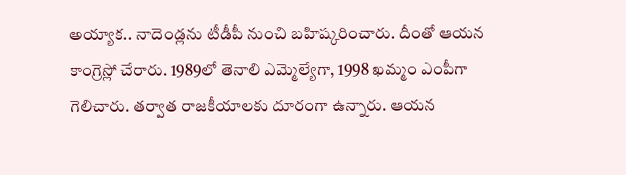అయ్యాక.. నాదెండ్లను టీడీపీ నుంచి బహిష్కరించారు. దీంతో ఆయన కాంగ్రెస్లో చేరారు. 1989లో తెనాలి ఎమ్మెల్యేగా, 1998 ఖమ్మం ఎంపీగా గెలిచారు. తర్వాత రాజకీయాలకు దూరంగా ఉన్నారు. ఆయన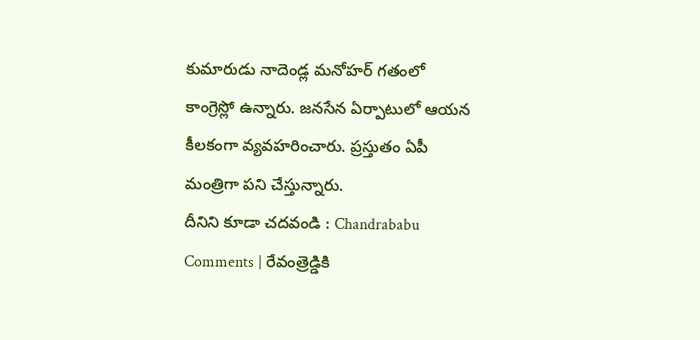కుమారుడు నాదెండ్ల మనోహర్ గతంలో కాంగ్రెస్లో ఉన్నారు. జనసేన ఏర్పాటులో ఆయన కీలకంగా వ్యవహరించారు. ప్రస్తుతం ఏపీ మంత్రిగా పని చేస్తున్నారు.
దీనిని కూడా చదవండి : Chandrababu Comments | రేవంత్రెడ్డికి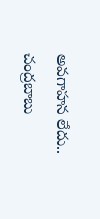అవగాహన లేదు.. చంద్రబాబు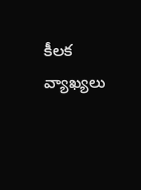కీలక వ్యాఖ్యలు